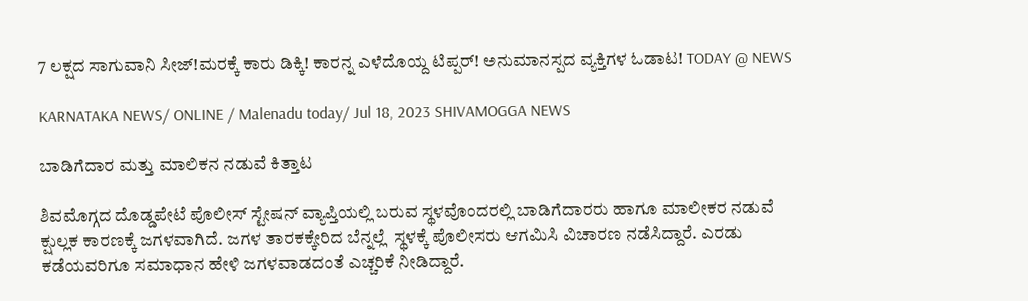7 ಲಕ್ಷದ ಸಾಗುವಾನಿ ಸೀಜ್!ಮರಕ್ಕೆ ಕಾರು ಡಿಕ್ಕಿ! ಕಾರನ್ನ ಎಳೆದೊಯ್ದ ಟಿಪ್ಪರ್! ಅನುಮಾನಸ್ಪದ ವ್ಯಕ್ತಿಗಳ ಓಡಾಟ! TODAY @ NEWS

KARNATAKA NEWS/ ONLINE / Malenadu today/ Jul 18, 2023 SHIVAMOGGA NEWS

ಬಾಡಿಗೆದಾರ ಮತ್ತು ಮಾಲಿಕನ ನಡುವೆ ಕಿತ್ತಾಟ

ಶಿವಮೊಗ್ಗದ ದೊಡ್ಡಪೇಟೆ ಪೊಲೀಸ್ ಸ್ಟೇಷನ್ ವ್ಯಾಪ್ತಿಯಲ್ಲಿ ಬರುವ ಸ್ಥಳವೊಂದರಲ್ಲಿ ಬಾಡಿಗೆದಾರರು ಹಾಗೂ ಮಾಲೀಕರ ನಡುವೆ ಕ್ಷುಲ್ಲಕ ಕಾರಣಕ್ಕೆ ಜಗಳವಾಗಿದೆ. ಜಗಳ ತಾರಕಕ್ಕೇರಿದ ಬೆನ್ನಲ್ಲೆ  ಸ್ಥಳಕ್ಕೆ ಪೊಲೀಸರು ಆಗಮಿಸಿ ವಿಚಾರಣ ನಡೆಸಿದ್ದಾರೆ. ಎರಡು ಕಡೆಯವರಿಗೂ ಸಮಾಧಾನ ಹೇಳಿ ಜಗಳವಾಡದಂತೆ ಎಚ್ಚರಿಕೆ ನೀಡಿದ್ದಾರೆ.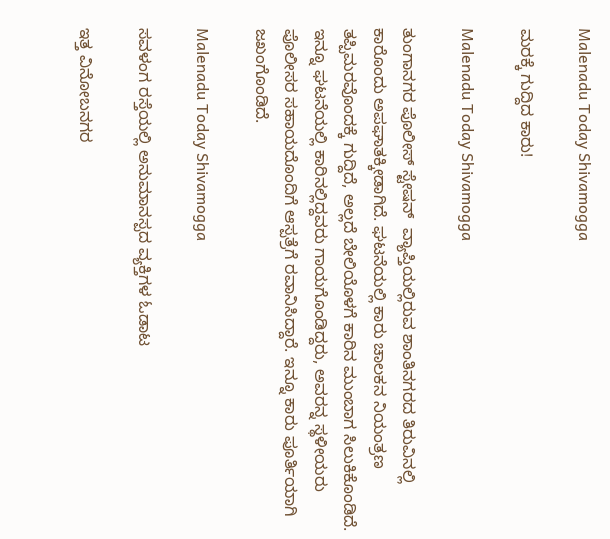Malenadu Today Shivamogga

ಮರಕ್ಕೆ ಗುದ್ದಿದ ಕಾರು!

Malenadu Today Shivamogga

ತುಂಗಾನಗರ ಪೊಲೀಸ್ ಸ್ಟೇಷನ್  ವ್ಯಾಪ್ತಿಯಲ್ಲಿರುವ ಶಾಂತಿನಗರದ ತಿರುವಿನಲ್ಲಿ ಕಾರೊಂದು ಅಪಘಾತಕ್ಕೀಡಾಗಿದೆ. ಘಟನೆಯಲ್ಲಿ ಕಾರು ಚಾಲಕನ ನಿಯಂತ್ರಣ ತಪ್ಪಿಮರವೊಂದಕ್ಕೆ ಗುದ್ದಿದೆ, ಅಲ್ಲದೆ ಬೇಲಿಯೊಳಗೆ ಕಾರಿನ ಮುಂಬಾಗ ಸಿಲುಕಿಕೊಂಡಿದೆ. ಇನ್ನೂ ಘಟನೆಯಲ್ಲಿ ಕಾರಿನಲ್ಲಿದ್ದವರು ಗಾಯಗೊಂಡಿದ್ದರು, ಅವರನ್ನ ಸ್ಥಳೀಯರು ಪೊಲೀಸರ ಸಹಾಯದೊಂದಿಗೆ ಆಸ್ಪತ್ರೆಗೆ ರವಾನಿಸಿದ್ದಾರೆ. ಇನ್ನೂ ಕಾರು ಪೂರ್ತಿಯಾಗಿ ಜಖಂಗೊಂಡಿದೆ.

Malenadu Today Shivamogga

ಸವಳಂಗ ರಸ್ತೆಯಲ್ಲಿ ಅನುಮಾನಸ್ಪದ ವ್ಯಕ್ತಿಗಳ ಓಡಾಟ

ಇತ್ತ ವಿನೋಬನಗರ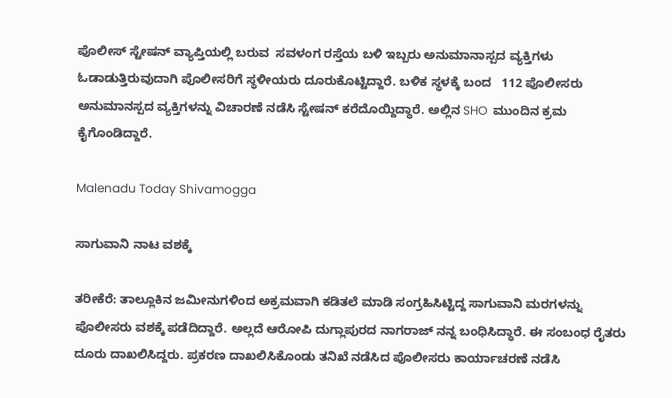ಪೊಲೀಸ್ ಸ್ಟೇಷನ್ ವ್ಯಾಪ್ತಿಯಲ್ಲಿ ಬರುವ  ಸವಳಂಗ ರಸ್ತೆಯ ಬಳಿ ಇಬ್ಬರು ಅನುಮಾನಾಸ್ಪದ ವ್ಯಕ್ತಿಗಳು ಓಡಾಡುತ್ತಿರುವುದಾಗಿ ಪೊಲೀಸರಿಗೆ ಸ್ಥಳೀಯರು ದೂರುಕೊಟ್ಟಿದ್ದಾರೆ. ಬಳಿಕ ಸ್ಥಳಕ್ಕೆ ಬಂದ   112 ಪೊಲೀಸರು ಅನುಮಾನಸ್ಪದ ವ್ಯಕ್ತಿಗಳನ್ನು ವಿಚಾರಣೆ ನಡೆಸಿ ಸ್ಟೇಷನ್ ಕರೆದೊಯ್ದಿದ್ಧಾರೆ. ಅಲ್ಲಿನ SHO  ಮುಂದಿನ ಕ್ರಮ ಕೈಗೊಂಡಿದ್ದಾರೆ.

Malenadu Today Shivamogga

ಸಾಗುವಾನಿ ನಾಟ ವಶಕ್ಕೆ

ತರೀಕೆರೆ: ತಾಲ್ಲೂಕಿನ ಜಮೀನುಗಳಿಂದ ಅಕ್ರಮವಾಗಿ ಕಡಿತಲೆ ಮಾಡಿ ಸಂಗ್ರಹಿಸಿಟ್ಟಿದ್ದ ಸಾಗುವಾನಿ ಮರಗಳನ್ನು ಪೊಲೀಸರು ವಶಕ್ಕೆ ಪಡೆದಿದ್ದಾರೆ. ಅಲ್ಲದೆ ಆರೋಪಿ ದುಗ್ಲಾಪುರದ ನಾಗರಾಜ್ ನನ್ನ ಬಂಧಿಸಿದ್ಧಾರೆ. ಈ ಸಂಬಂಧ ರೈತರು ದೂರು ದಾಖಲಿಸಿದ್ದರು. ಪ್ರಕರಣ ದಾಖಲಿಸಿಕೊಂಡು ತನಿಖೆ ನಡೆಸಿದ ಪೊಲೀಸರು ಕಾರ್ಯಾಚರಣೆ ನಡೆಸಿ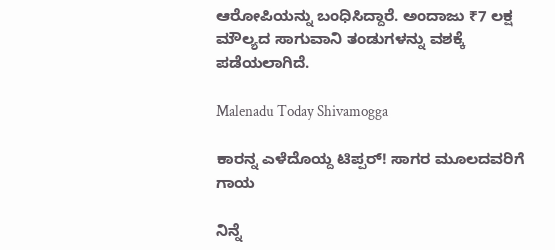ಆರೋಪಿಯನ್ನು ಬಂಧಿಸಿದ್ದಾರೆ. ಅಂದಾಜು ₹7 ಲಕ್ಷ  ಮೌಲ್ಯದ ಸಾಗುವಾನಿ ತಂಡುಗಳನ್ನು ವಶಕ್ಕೆ ಪಡೆಯಲಾಗಿದೆ.

Malenadu Today Shivamogga

ಕಾರನ್ನ ಎಳೆದೊಯ್ದ ಟಿಪ್ಪರ್! ಸಾಗರ ಮೂಲದವರಿಗೆ ಗಾಯ

ನಿನ್ನೆ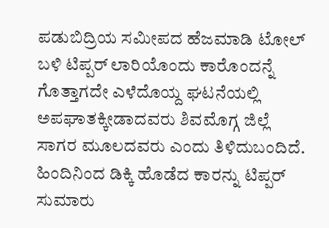ಪಡುಬಿದ್ರಿಯ ಸಮೀಪದ ಹೆಜಮಾಡಿ ಟೋಲ್ ಬಳಿ ಟಿಪ್ಪರ್ ಲಾರಿಯೊಂದು ಕಾರೊಂದನ್ನೆ ಗೊತ್ತಾಗದೇ ಎಳೆದೊಯ್ದ ಘಟನೆಯಲ್ಲಿ ಅಪಘಾತಕ್ಕೀಡಾದವರು ಶಿವಮೊಗ್ಗ ಜಿಲ್ಲೆ ಸಾಗರ ಮೂಲದವರು ಎಂದು ತಿಳಿದುಬಂದಿದೆ. ಹಿಂದಿನಿಂದ ಡಿಕ್ಕಿ ಹೊಡೆದ ಕಾರನ್ನು ಟಿಪ್ಪರ್ ಸುಮಾರು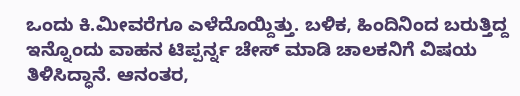ಒಂದು ಕಿ.ಮೀವರೆಗೂ ಎಳೆದೊಯ್ದಿತ್ತು. ಬಳಿಕ, ಹಿಂದಿನಿಂದ ಬರುತ್ತಿದ್ದ ಇನ್ನೊಂದು ವಾಹನ ಟಿಪ್ಪರ್ನ್ನ ಚೇಸ್ ಮಾಡಿ ಚಾಲಕನಿಗೆ ವಿಷಯ ತಿಳಿಸಿದ್ಧಾನೆ. ಆನಂತರ,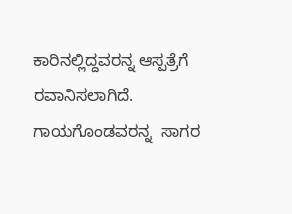ಕಾರಿನಲ್ಲಿದ್ದವರನ್ನ ಆಸ್ಪತ್ರೆಗೆ ರವಾನಿಸಲಾಗಿದೆ.  ಗಾಯಗೊಂಡವರನ್ನ  ಸಾಗರ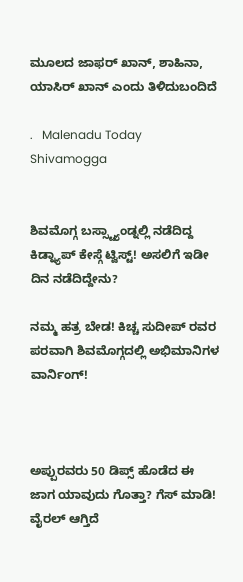ಮೂಲದ ಜಾಫರ್ ಖಾನ್, ಶಾಹಿನಾ, ಯಾಸಿರ್ ಖಾನ್ ಎಂದು ತಿಳಿದುಬಂದಿದೆ

.   Malenadu Today Shivamogga


ಶಿವಮೊಗ್ಗ ಬಸ್ಸ್ಟ್ಯಾಂಡ್ನಲ್ಲಿ ನಡೆದಿದ್ದ ಕಿಡ್ನ್ಯಾಪ್ ಕೇಸ್ಗೆ ಟ್ವಿಸ್ಟ್! ಅಸಲಿಗೆ ಇಡೀ ದಿನ ನಡೆದಿದ್ದೇನು?

ನಮ್ಮ ಹತ್ರ ಬೇಡ! ಕಿಚ್ಚ ಸುದೀಪ್ ರವರ ಪರವಾಗಿ ಶಿವಮೊಗ್ಗದಲ್ಲಿ ಅಭಿಮಾನಿಗಳ ವಾರ್ನಿಂಗ್!



ಅಪ್ಪುರವರು 50 ಡಿಪ್ಸ್ ಹೊಡೆದ ಈ ಜಾಗ ಯಾವುದು ಗೊತ್ತಾ? ಗೆಸ್ ಮಾಡಿ! ವೈರಲ್ ಆಗ್ತಿದೆ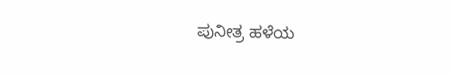ಪುನೀತ್ರ ಹಳೆಯ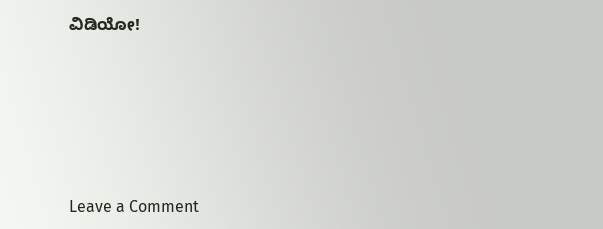ವಿಡಿಯೋ!







Leave a Comment